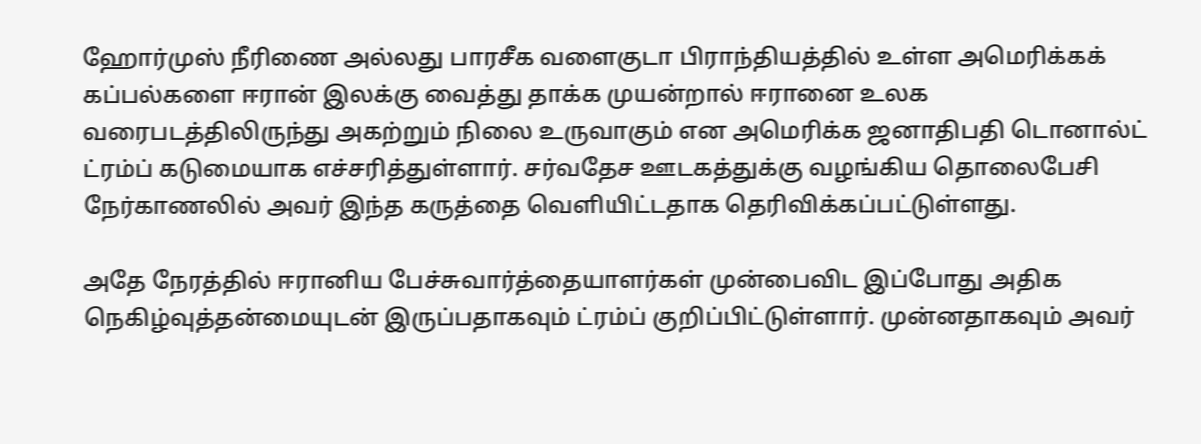ஹோர்முஸ் நீரிணை அல்லது பாரசீக வளைகுடா பிராந்தியத்தில் உள்ள அமெரிக்கக் கப்பல்களை ஈரான் இலக்கு வைத்து தாக்க முயன்றால் ஈரானை உலக வரைபடத்திலிருந்து அகற்றும் நிலை உருவாகும் என அமெரிக்க ஜனாதிபதி டொனால்ட் ட்ரம்ப் கடுமையாக எச்சரித்துள்ளார். சர்வதேச ஊடகத்துக்கு வழங்கிய தொலைபேசி நேர்காணலில் அவர் இந்த கருத்தை வெளியிட்டதாக தெரிவிக்கப்பட்டுள்ளது.

அதே நேரத்தில் ஈரானிய பேச்சுவார்த்தையாளர்கள் முன்பைவிட இப்போது அதிக நெகிழ்வுத்தன்மையுடன் இருப்பதாகவும் ட்ரம்ப் குறிப்பிட்டுள்ளார். முன்னதாகவும் அவர்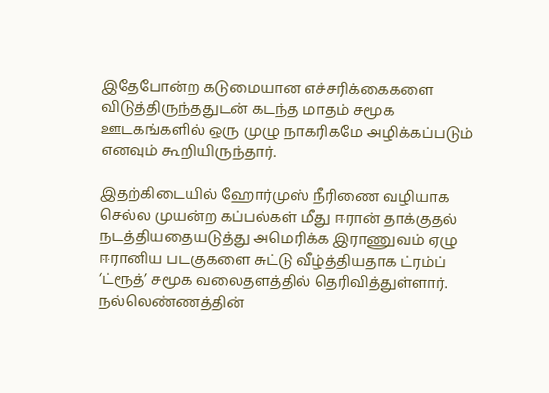இதேபோன்ற கடுமையான எச்சரிக்கைகளை விடுத்திருந்ததுடன் கடந்த மாதம் சமூக ஊடகங்களில் ஒரு முழு நாகரிகமே அழிக்கப்படும் எனவும் கூறியிருந்தார்.

இதற்கிடையில் ஹோர்முஸ் நீரிணை வழியாக செல்ல முயன்ற கப்பல்கள் மீது ஈரான் தாக்குதல் நடத்தியதையடுத்து அமெரிக்க இராணுவம் ஏழு ஈரானிய படகுகளை சுட்டு வீழ்த்தியதாக ட்ரம்ப் ‘ட்ரூத்’ சமூக வலைதளத்தில் தெரிவித்துள்ளார். நல்லெண்ணத்தின்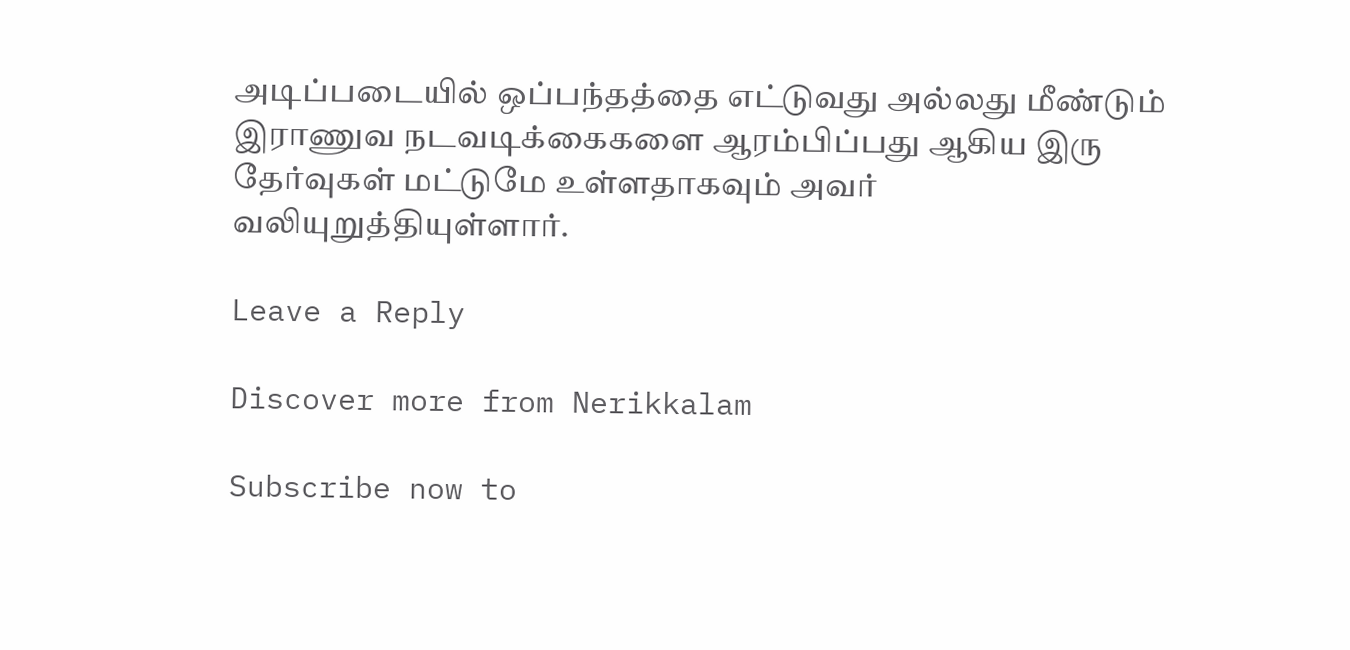அடிப்படையில் ஒப்பந்தத்தை எட்டுவது அல்லது மீண்டும் இராணுவ நடவடிக்கைகளை ஆரம்பிப்பது ஆகிய இரு தேர்வுகள் மட்டுமே உள்ளதாகவும் அவர் வலியுறுத்தியுள்ளார்.

Leave a Reply

Discover more from Nerikkalam

Subscribe now to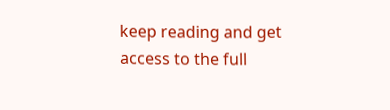keep reading and get access to the full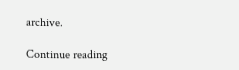archive.

Continue reading